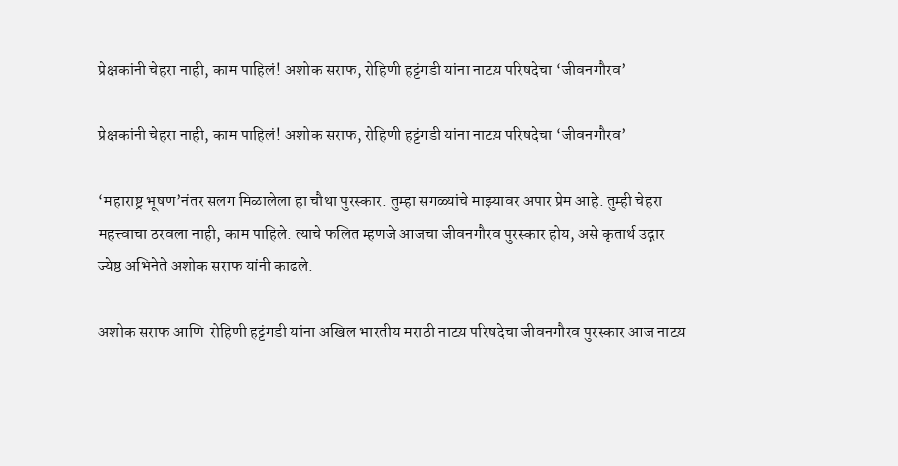प्रेक्षकांनी चेहरा नाही, काम पाहिलं! अशोक सराफ, रोहिणी हट्टंगडी यांना नाटय़ परिषदेचा ‘जीवनगौरव’

प्रेक्षकांनी चेहरा नाही, काम पाहिलं! अशोक सराफ, रोहिणी हट्टंगडी यांना नाटय़ परिषदेचा ‘जीवनगौरव’

‘महाराष्ट्र भूषण’नंतर सलग मिळालेला हा चौथा पुरस्कार. तुम्हा सगळ्यांचे माझ्यावर अपार प्रेम आहे. तुम्ही चेहरा महत्त्वाचा ठरवला नाही, काम पाहिले. त्याचे फलित म्हणजे आजचा जीवनगौरव पुरस्कार होय, असे कृतार्थ उद्गार ज्येष्ठ अभिनेते अशोक सराफ यांनी काढले.

अशोक सराफ आणि  रोहिणी हट्टंगडी यांना अखिल भारतीय मराठी नाटय़ परिषदेचा जीवनगौरव पुरस्कार आज नाटय़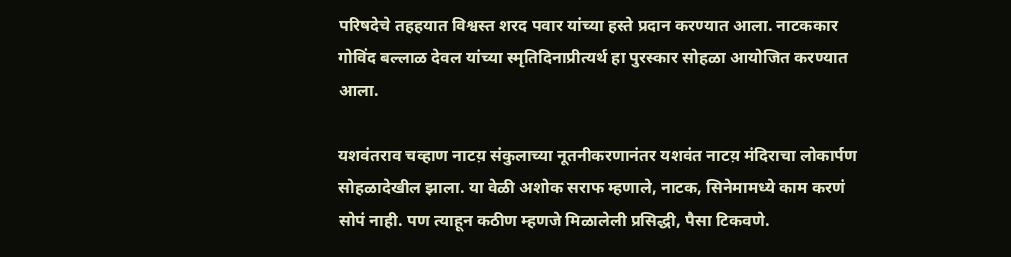परिषदेचे तहहयात विश्वस्त शरद पवार यांच्या हस्ते प्रदान करण्यात आला. नाटककार गोविंद बल्लाळ देवल यांच्या स्मृतिदिनाप्रीत्यर्थ हा पुरस्कार सोहळा आयोजित करण्यात आला.

यशवंतराव चव्हाण नाटय़ संकुलाच्या नूतनीकरणानंतर यशवंत नाटय़ मंदिराचा लोकार्पण सोहळादेखील झाला. या वेळी अशोक सराफ म्हणाले, नाटक, सिनेमामध्ये काम करणं सोपं नाही. पण त्याहून कठीण म्हणजे मिळालेली प्रसिद्धी, पैसा टिकवणे.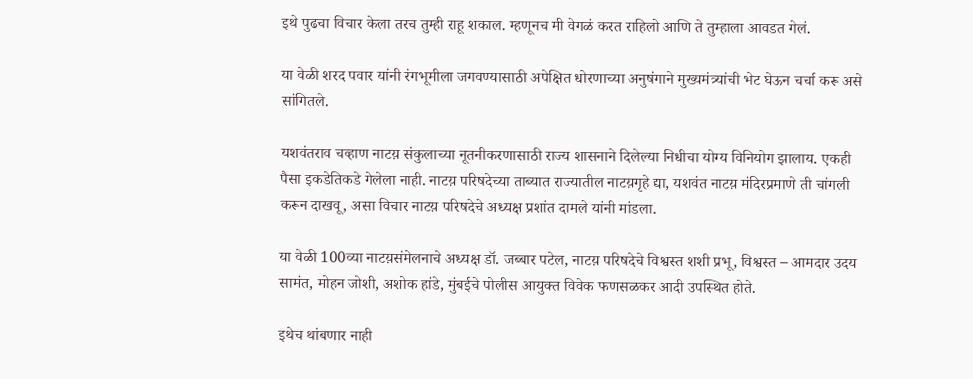इथे पुढचा विचार केला तरच तुम्ही राहू शकाल. म्हणूनच मी वेगळं करत राहिलो आणि ते तुम्हाला आवडत गेलं.

या वेळी शरद पवार यांनी रंगभूमीला जगवण्यासाठी अपेक्षित धोरणाच्या अनुषंगाने मुख्यमंत्र्यांची भेट घेऊन चर्चा करू असे सांगितले.

यशवंतराव चव्हाण नाटय़ संकुलाच्या नूतनीकरणासाठी राज्य शासनाने दिलेल्या निधीचा योग्य विनियोग झालाय. एकही पैसा इकडेतिकडे गेलेला नाही. नाटय़ परिषदेच्या ताब्यात राज्यातील नाटय़गृहे द्या, यशवंत नाटय़ मंदिरप्रमाणे ती चांगली करून दाखवू, असा विचार नाटय़ परिषदेचे अध्यक्ष प्रशांत दामले यांनी मांडला.

या वेळी 100व्या नाटय़संमेलनाचे अध्यक्ष डॉ. जब्बार पटेल, नाटय़ परिषदेचे विश्वस्त शशी प्रभू, विश्वस्त – आमदार उदय सामंत, मोहन जोशी, अशोक हांडे, मुंबईचे पोलीस आयुक्त विवेक फणसळकर आदी उपस्थित होते.

इथेच थांबणार नाही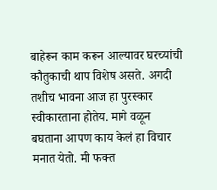बाहेरून काम करून आल्यावर घरच्यांची कौतुकाची थाप विशेष असते. अगदी तशीच भावना आज हा पुरस्कार स्वीकारताना होतेय. मागे वळून बघताना आपण काय केलं हा विचार मनात येतो. मी फक्त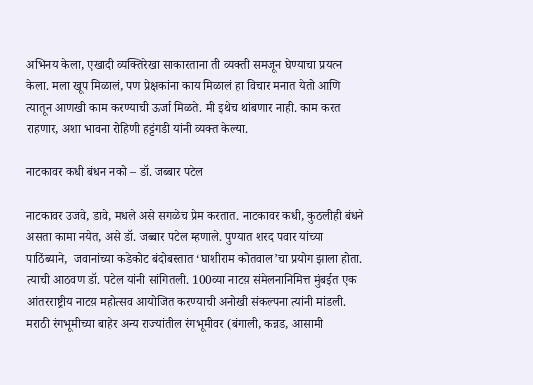अभिनय केला, एखादी व्यक्तिरेखा साकारताना ती व्यक्ती समजून घेण्याचा प्रयत्न केला. मला खूप मिळालं, पण प्रेक्षकांना काय मिळालं हा विचार मनात येतो आणि त्यातून आणखी काम करण्याची ऊर्जा मिळते. मी इथेच थांबणार नाही. काम करत राहणार, अशा भावना रोहिणी हट्टंगडी यांनी व्यक्त केल्या.

नाटकावर कधी बंधन नको – डॉ. जब्बार पटेल

नाटकावर उजवे, डावे, मधले असे सगळेच प्रेम करतात. नाटकावर कधी, कुठलीही बंधने असता कामा नयेत, असे डॉ. जब्बार पटेल म्हणाले. पुण्यात शरद पवार यांच्या पाठिंब्याने,  जवानांच्या कडेकोट बंदोबस्तात ‘घाशीराम कोतवाल’चा प्रयोग झाला होता. त्याची आठवण डॉ. पटेल यांनी सांगितली. 100व्या नाटय़ संमेलनानिमित्त मुंबईत एक आंतरराष्ट्रीय नाटय़ महोत्सव आयोजित करण्याची अनोखी संकल्पना त्यांनी मांडली. मराठी रंगभूमीच्या बाहेर अन्य राज्यांतील रंगभूमीवर (बंगाली, कन्नड, आसामी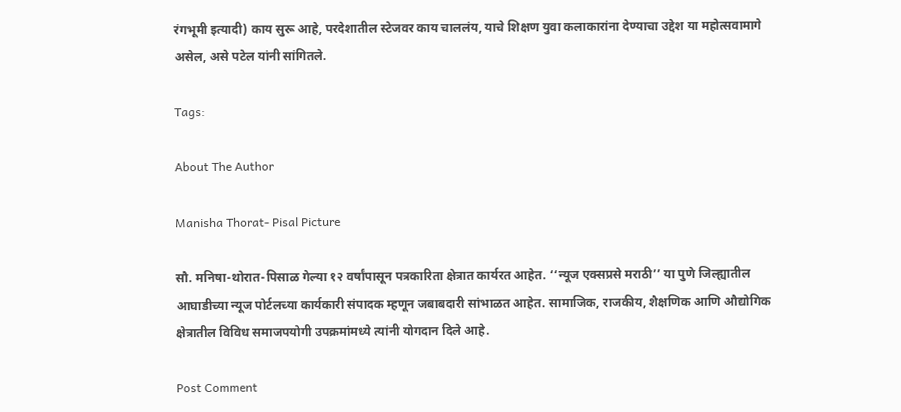रंगभूमी इत्यादी) काय सुरू आहे, परदेशातील स्टेजवर काय चाललंय, याचे शिक्षण युवा कलाकारांना देण्याचा उद्देश या महोत्सवामागे असेल, असे पटेल यांनी सांगितले.

Tags:

About The Author

Manisha Thorat- Pisal Picture

सौ. मनिषा-थोरात-पिसाळ गेल्या १२ वर्षांपासून पत्रकारिता क्षेत्रात कार्यरत आहेत. ‘‘न्यूज एक्सप्रसे मराठी’’ या पुणे जिल्ह्यातील आघाडीच्या न्यूज पोर्टलच्या कार्यकारी संपादक म्हणून जबाबदारी सांभाळत आहेत. सामाजिक, राजकीय, शैक्षणिक आणि औद्योगिक क्षेत्रातील विविध समाजपयोगी उपक्रमांमध्ये त्यांनी योगदान दिले आहे.

Post Comment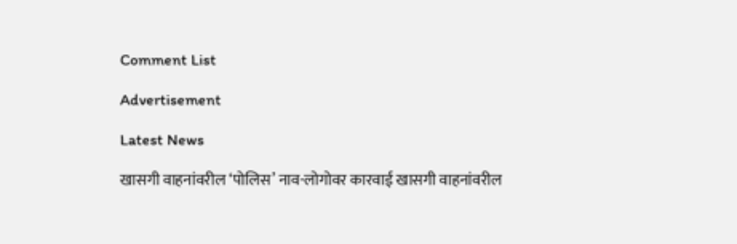Comment List

Advertisement

Latest News

खासगी वाहनांवरील ‘पोलिस’ नाव-लोगोवर कारवाई खासगी वाहनांवरील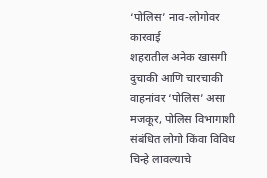‘पोलिस’ नाव-लोगोवर कारवाई
शहरातील अनेक खासगी दुचाकी आणि चारचाकी वाहनांवर ‘पोलिस’ असा मजकूर, पोलिस विभागाशी संबंधित लोगो किंवा विविध चिन्हे लावल्याचे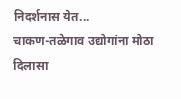निदर्शनास येत...
चाकण-तळेगाव उद्योगांना मोठा दिलासा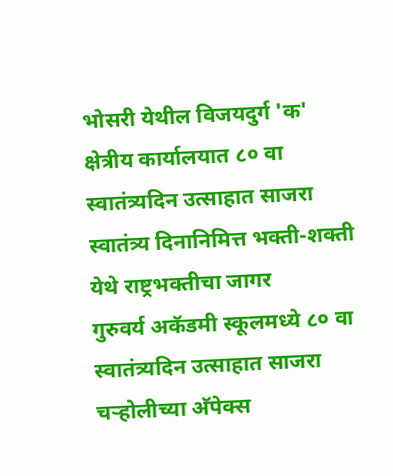भोसरी येथील विजयदुर्ग 'क' क्षेत्रीय कार्यालयात ८० वा स्वातंत्र्यदिन उत्साहात साजरा
स्वातंत्र्य दिनानिमित्त भक्ती-शक्ती येथे राष्ट्रभक्तीचा जागर
गुरुवर्य अकॅडमी स्कूलमध्ये ८० वा स्वातंत्र्यदिन उत्साहात साजरा
चऱ्होलीच्या अ‍ॅपेक्स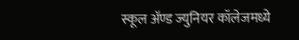स्कूल अ‍ॅण्ड ज्युनियर कॉलेजमध्ये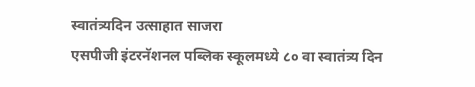स्वातंत्र्यदिन उत्साहात साजरा
एसपीजी इंटरनॅशनल पब्लिक स्कूलमध्ये ८० वा स्वातंत्र्य दिन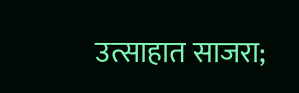उत्साहात साजरा;